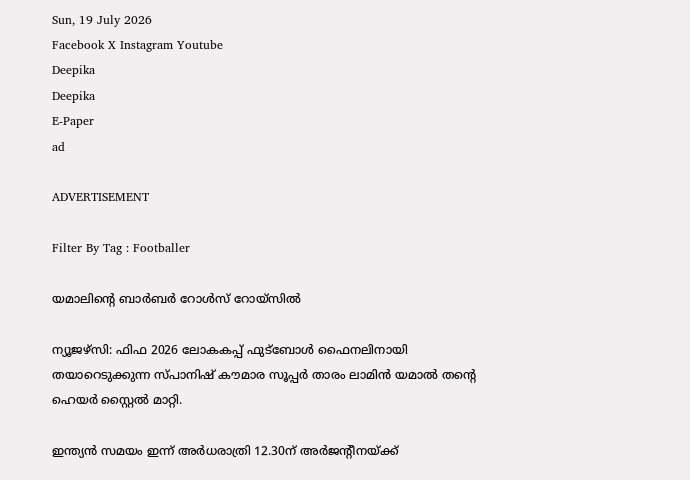Sun, 19 July 2026
Facebook X Instagram Youtube
Deepika
Deepika
E-Paper
ad

ADVERTISEMENT

Filter By Tag : Footballer

യമാലിന്‍റെ ബാര്‍ബര്‍ റോള്‍സ് റോയ്‌സില്‍

ന്യൂജഴ്‌സി: ഫിഫ 2026 ലോകകപ്പ് ഫുട്‌ബോള്‍ ഫൈനലിനായി തയാറെടുക്കുന്ന സ്പാനിഷ് കൗമാര സൂപ്പര്‍ താരം ലാമിന്‍ യമാല്‍ തന്‍റെ ഹെയര്‍ സ്റ്റൈല്‍ മാറ്റി.

ഇന്ത്യന്‍ സമയം ഇന്ന് അര്‍ധരാത്രി 12.30ന് അര്‍ജന്‍റീനയ്ക്ക്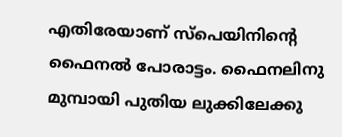എതിരേയാണ് സ്‌പെയിനിന്‍റെ ഫൈനല്‍ പോരാട്ടം. ഫൈനലിനു മുമ്പായി പുതിയ ലുക്കിലേക്കു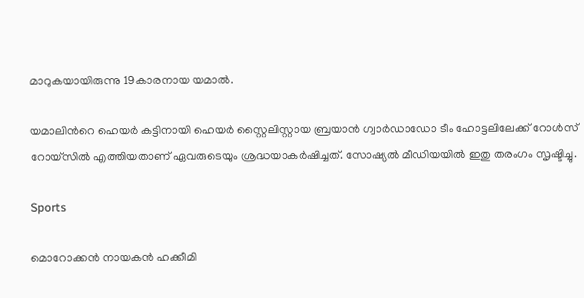മാറുകയായിരുന്നു 19കാരനായ യമാല്‍.

യമാലിന്‍റെ ഹെയര്‍ കട്ടിനായി ഹെയര്‍ സ്റ്റൈലിസ്റ്റായ ബ്രയാന്‍ ഗ്വാര്‍ഡാഡോ ടീം ഹോട്ടലിലേക്ക് റോൾസ് റോയ്‌സില്‍ എത്തിയതാണ് ഏവരുടെയും ശ്രദ്ധയാകര്‍ഷിച്ചത്. സോഷ്യല്‍ മീഡിയയില്‍ ഇതു തരംഗം സൃഷ്ടിച്ചു.

Sports

മൊറോക്കൻ നായകന്‍ ഹക്കീമി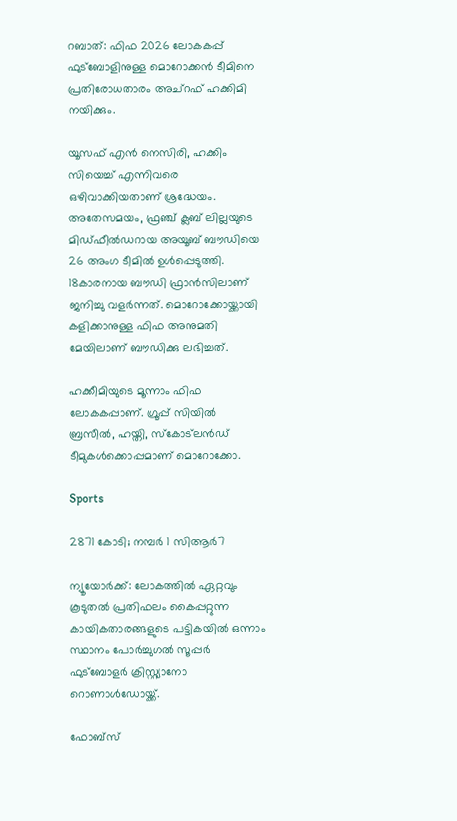റബാത്: ഫിഫ 2026 ലോകകപ്പ് ഫുട്‌ബോളിനുള്ള മൊറോക്കന്‍ ടീമിനെ പ്രതിരോധതാരം അച്‌റഫ് ഹക്കിമി നയിക്കും.

യൂസഫ് എന്‍ നെസിരി, ഹക്കിം സിയെച്ച് എന്നിവരെ ഒഴിവാക്കിയതാണ് ശ്രദ്ധേയം. അതേസമയം, ഫ്രഞ്ച് ക്ലബ് ലില്ലയുടെ മിഡ്ഫീല്‍ഡറായ അയൂബ് ബൗഡിയെ 26 അംഗ ടീമില്‍ ഉള്‍പ്പെടുത്തി. 18കാരനായ ബൗഡി ഫ്രാന്‍സിലാണ് ജനിച്ചു വളര്‍ന്നത്. മൊറോക്കോയ്ക്കായി കളിക്കാനുള്ള ഫിഫ അനുമതി മേയിലാണ് ബൗഡിക്കു ലഭിച്ചത്.

ഹക്കീമിയുടെ മൂന്നാം ഫിഫ ലോകകപ്പാണ്. ഗ്രൂപ്പ് സിയില്‍ ബ്രസീല്‍, ഹയ്തി, സ്‌കോട്‌ലന്‍ഡ് ടീമുകള്‍ക്കൊപ്പമാണ് മൊറോക്കോ.

Sports

2871 കോടി; നമ്പര്‍ 1 സിആര്‍7

ന്യൂയോര്‍ക്ക്: ലോകത്തില്‍ ഏറ്റവും കൂടുതല്‍ പ്രതിഫലം കൈപ്പറ്റുന്ന കായികതാരങ്ങളുടെ പട്ടികയില്‍ ഒന്നാം സ്ഥാനം പോര്‍ച്ചുഗല്‍ സൂപ്പര്‍ ഫുട്‌ബോളര്‍ ക്രിസ്റ്റ്യാനോ റൊണാള്‍ഡോയ്ക്ക്.

ഫോബ്‌സ്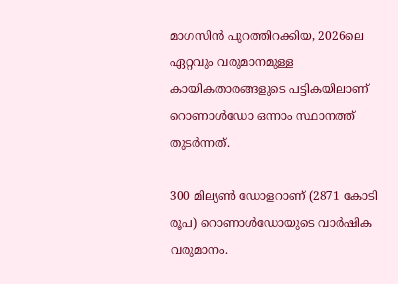മാഗസിന്‍ പുറത്തിറക്കിയ, 2026ലെ ഏറ്റവും വരുമാനമുള്ള കായികതാരങ്ങളുടെ പട്ടികയിലാണ് റൊണാള്‍ഡോ ഒന്നാം സ്ഥാനത്ത് തുടര്‍ന്നത്.

300 മില്യണ്‍ ഡോളറാണ് (2871 കോടി രൂപ) റൊണാള്‍ഡോയുടെ വാര്‍ഷിക വരുമാനം.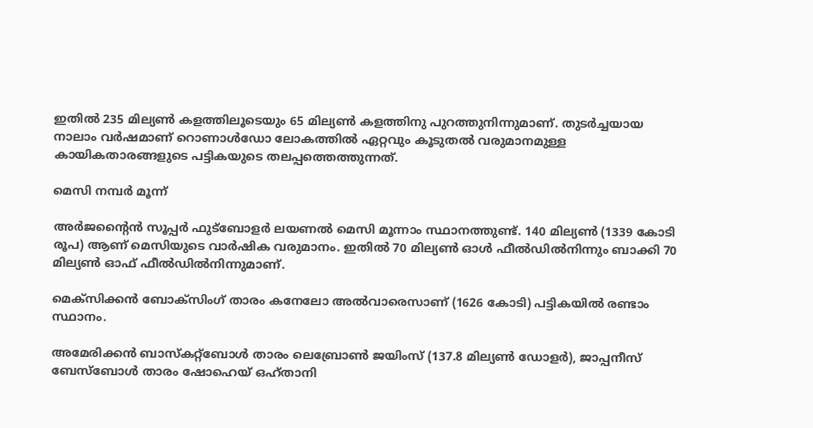ഇതില്‍ 235 മില്യണ്‍ കളത്തിലൂടെയും 65 മില്യണ്‍ കളത്തിനു പുറത്തുനിന്നുമാണ്. തുടര്‍ച്ചയായ നാലാം വര്‍ഷമാണ് റൊണാള്‍ഡോ ലോകത്തില്‍ ഏറ്റവും കൂടുതല്‍ വരുമാനമുള്ള കായികതാരങ്ങളുടെ പട്ടികയുടെ തലപ്പത്തെത്തുന്നത്.

മെസി നമ്പര്‍ മൂന്ന്

അര്‍ജന്‍റൈന്‍ സൂപ്പര്‍ ഫുട്‌ബോളര്‍ ലയണല്‍ മെസി മൂന്നാം സ്ഥാനത്തുണ്ട്. 140 മില്യണ്‍ (1339 കോടി രൂപ) ആണ് മെസിയുടെ വാര്‍ഷിക വരുമാനം. ഇതില്‍ 70 മില്യണ്‍ ഓള്‍ ഫീല്‍ഡില്‍നിന്നും ബാക്കി 70 മില്യണ്‍ ഓഫ് ഫീല്‍ഡില്‍നിന്നുമാണ്.

മെക്‌സിക്കന്‍ ബോക്‌സിംഗ് താരം കനേലോ അല്‍വാരെസാണ് (1626 കോടി) പട്ടികയില്‍ രണ്ടാം സ്ഥാനം.

അമേരിക്കന്‍ ബാസ്‌കറ്റ്‌ബോള്‍ താരം ലെബ്രോണ്‍ ജയിംസ് (137.8 മില്യണ്‍ ഡോളര്‍), ജാപ്പനീസ് ബേസ്‌ബോള്‍ താരം ഷോഹെയ് ഒഹ്താനി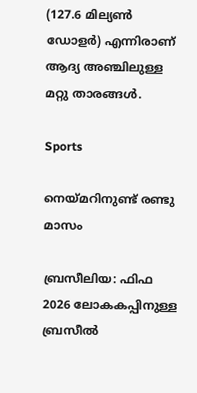(127.6 മില്യണ്‍ ഡോളര്‍) എന്നിരാണ് ആദ്യ അഞ്ചിലുള്ള മറ്റു താരങ്ങള്‍.

Sports

നെയ്മറിനുണ്ട് രണ്ടു മാസം

ബ്രസീലിയ: ഫിഫ 2026 ലോകകപ്പിനുള്ള ബ്രസീല്‍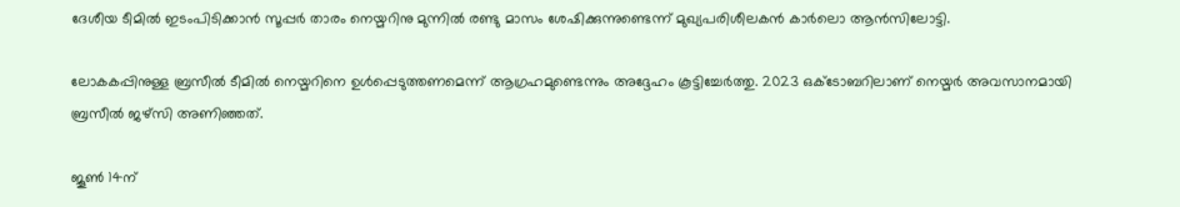ദേശീയ ടീമില്‍ ഇടംപിടിക്കാന്‍ സൂപ്പര്‍ താരം നെയ്മറിനു മുന്നില്‍ രണ്ടു മാസം ശേഷിക്കുന്നുണ്ടെന്ന് മുഖ്യപരിശീലകന്‍ കാര്‍ലൊ ആന്‍സിലോട്ടി.

ലോകകപ്പിനുള്ള ബ്രസീല്‍ ടീമില്‍ നെയ്മറിനെ ഉള്‍പ്പെടുത്തണമെന്ന് ആഗ്രഹമുണ്ടെന്നും അദ്ദേഹം കൂട്ടിച്ചേര്‍ത്തു. 2023 ഒക്‌ടോബറിലാണ് നെയ്മര്‍ അവസാനമായി ബ്രസീല്‍ ജഴ്‌സി അണിഞ്ഞത്.

ജൂണ്‍ 14ന്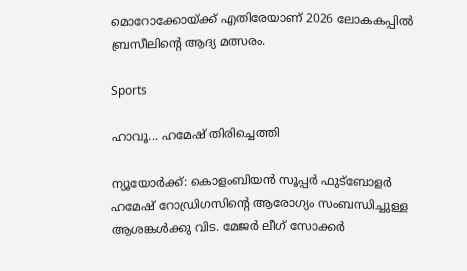മൊറോക്കോയ്ക്ക് എതിരേയാണ് 2026 ലോകകപ്പില്‍ ബ്രസീലിന്‍റെ ആദ്യ മത്സരം.

Sports

ഹാവൂ... ഹമേഷ് തിരിച്ചെത്തി

ന്യൂയോര്‍ക്ക്: കൊളംബിയന്‍ സൂപ്പര്‍ ഫുട്‌ബോളര്‍ ഹമേഷ് റോഡ്രിഗസിന്‍റെ ആരോഗ്യം സംബന്ധിച്ചുള്ള ആശങ്കള്‍ക്കു വിട. മേജര്‍ ലീഗ് സോക്കര്‍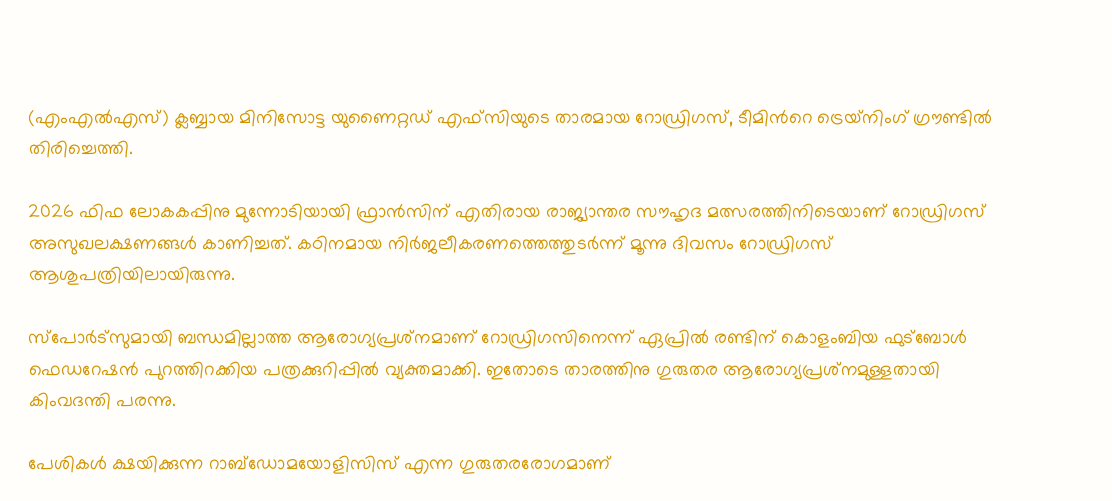(എംഎല്‍എസ്) ക്ലബ്ബായ മിനിസോട്ട യുണൈറ്റഡ് എഫ്‌സിയുടെ താരമായ റോഡ്രിഗസ്, ടീമിന്‍റെ ട്രെയ്‌നിംഗ് ഗ്രൗണ്ടില്‍ തിരിച്ചെത്തി.

2026 ഫിഫ ലോകകപ്പിനു മുന്നോടിയായി ഫ്രാന്‍സിന് എതിരായ രാജ്യാന്തര സൗഹൃദ മത്സരത്തിനിടെയാണ് റോഡ്രിഗസ് അസുഖലക്ഷണങ്ങള്‍ കാണിച്ചത്. കഠിനമായ നിര്‍ജലീകരണത്തെത്തുടര്‍ന്ന് മൂന്നു ദിവസം റോഡ്രിഗസ് ആശുപത്രിയിലായിരുന്നു.

സ്‌പോര്‍ട്‌സുമായി ബന്ധമില്ലാത്ത ആരോഗ്യപ്രശ്‌നമാണ് റോഡ്രിഗസിനെന്ന് ഏപ്രില്‍ രണ്ടിന് കൊളംബിയ ഫുട്‌ബോള്‍ ഫെഡറേഷന്‍ പുറത്തിറക്കിയ പത്രക്കുറിപ്പില്‍ വ്യക്തമാക്കി. ഇതോടെ താരത്തിനു ഗുരുതര ആരോഗ്യപ്രശ്‌നമുള്ളതായി കിംവദന്തി പരന്നു.

പേശികള്‍ ക്ഷയിക്കുന്ന റാബ്‌ഡോമയോളിസിസ് എന്ന ഗുരുതരരോഗമാണ്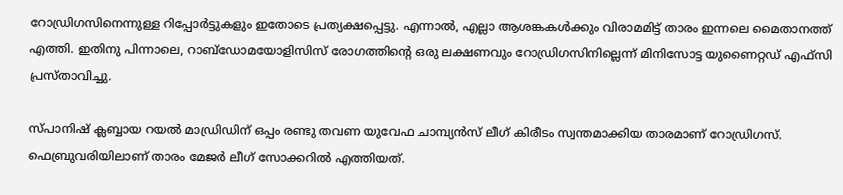റോഡ്രിഗസിനെന്നുള്ള റിപ്പോര്‍ട്ടുകളും ഇതോടെ പ്രത്യക്ഷപ്പെട്ടു. എന്നാല്‍, എല്ലാ ആശങ്കകള്‍ക്കും വിരാമമിട്ട് താരം ഇന്നലെ മൈതാനത്ത് എത്തി. ഇതിനു പിന്നാലെ, റാബ്‌ഡോമയോളിസിസ് രോഗത്തിന്‍റെ ഒരു ലക്ഷണവും റോഡ്രിഗസിനില്ലെന്ന് മിനിസോട്ട യുണൈറ്റഡ് എഫ്‌സി പ്രസ്താവിച്ചു.

സ്പാനിഷ് ക്ലബ്ബായ റയല്‍ മാഡ്രിഡിന് ഒപ്പം രണ്ടു തവണ യുവേഫ ചാമ്പ്യന്‍സ് ലീഗ് കിരീടം സ്വന്തമാക്കിയ താരമാണ് റോഡ്രിഗസ്. ഫെബ്രുവരിയിലാണ് താരം മേജര്‍ ലീഗ് സോക്കറില്‍ എത്തിയത്.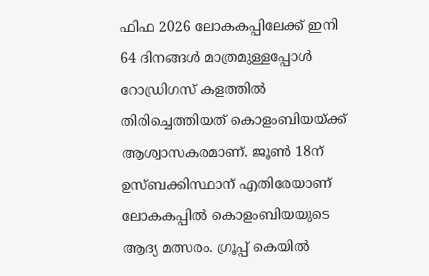ഫിഫ 2026 ലോകകപ്പിലേക്ക് ഇനി 64 ദിനങ്ങള്‍ മാത്രമുള്ളപ്പോള്‍ റോഡ്രിഗസ് കളത്തില്‍ തിരിച്ചെത്തിയത് കൊളംബിയയ്ക്ക് ആശ്വാസകരമാണ്. ജൂണ്‍ 18ന് ഉസ്ബക്കിസ്ഥാന് എതിരേയാണ് ലോകകപ്പില്‍ കൊളംബിയയുടെ ആദ്യ മത്സരം. ഗ്രൂപ്പ് കെയില്‍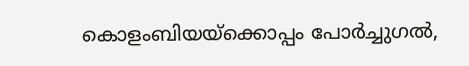കൊളംബിയയ്‌ക്കൊപ്പം പോര്‍ച്ചുഗല്‍,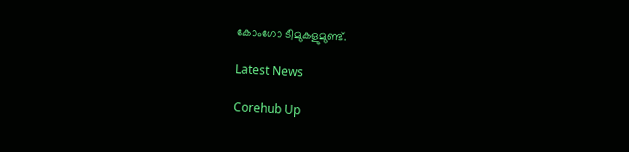കോംഗോ ടീമുകളുമുണ്ട്.

Latest News

Corehub Up